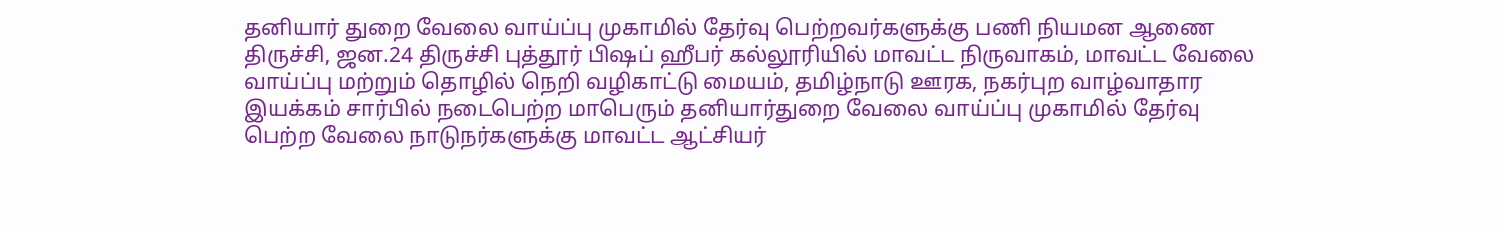தனியார் துறை வேலை வாய்ப்பு முகாமில் தேர்வு பெற்றவர்களுக்கு பணி நியமன ஆணை
திருச்சி, ஜன.24 திருச்சி புத்தூர் பிஷப் ஹீபர் கல்லூரியில் மாவட்ட நிருவாகம், மாவட்ட வேலை வாய்ப்பு மற்றும் தொழில் நெறி வழிகாட்டு மையம், தமிழ்நாடு ஊரக, நகர்புற வாழ்வாதார இயக்கம் சார்பில் நடைபெற்ற மாபெரும் தனியார்துறை வேலை வாய்ப்பு முகாமில் தேர்வு பெற்ற வேலை நாடுநர்களுக்கு மாவட்ட ஆட்சியர்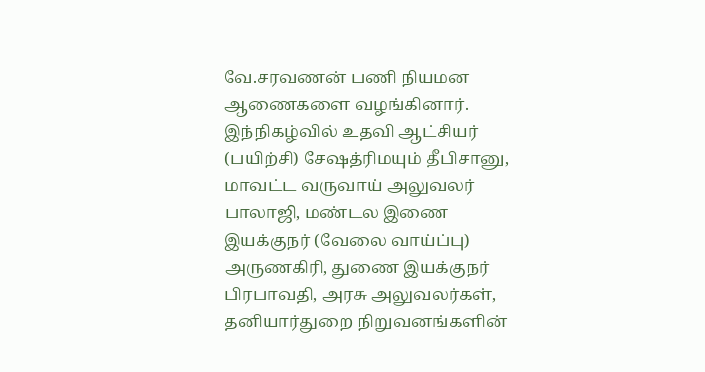வே.சரவணன் பணி நியமன ஆணைகளை வழங்கினார்.
இந்நிகழ்வில் உதவி ஆட்சியர் (பயிற்சி) சேஷத்ரிமயும் தீபிசானு, மாவட்ட வருவாய் அலுவலர் பாலாஜி, மண்டல இணை இயக்குநர் (வேலை வாய்ப்பு) அருணகிரி, துணை இயக்குநர் பிரபாவதி, அரசு அலுவலர்கள், தனியார்துறை நிறுவனங்களின்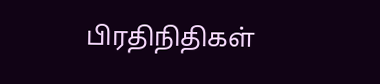பிரதிநிதிகள்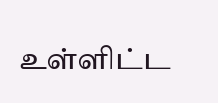உள்ளிட்ட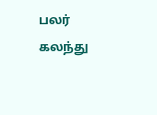பலர் கலந்து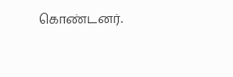கொண்டனர்.